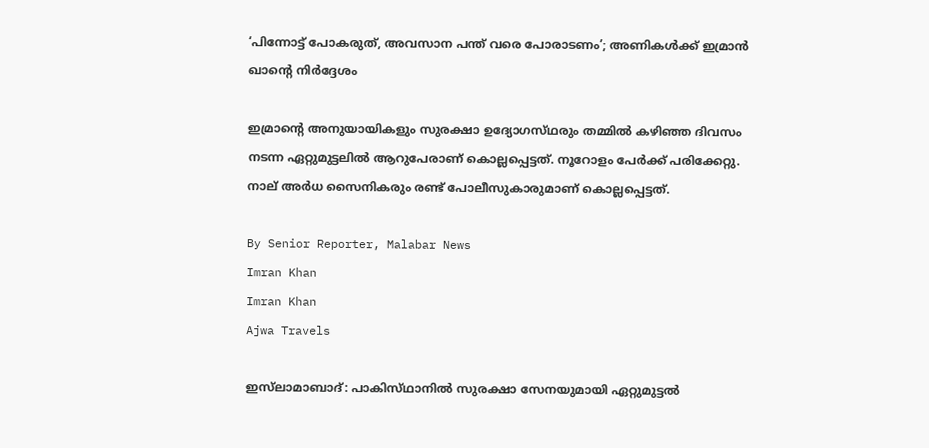‘പിന്നോട്ട് പോകരുത്, അവസാന പന്ത് വരെ പോരാടണം’; അണികൾക്ക് ഇമ്രാൻ ഖാന്റെ നിർദ്ദേശം

ഇമ്രാന്റെ അനുയായികളും സുരക്ഷാ ഉദ്യോഗസ്‌ഥരും തമ്മിൽ കഴിഞ്ഞ ദിവസം നടന്ന ഏറ്റുമുട്ടലിൽ ആറുപേരാണ് കൊല്ലപ്പെട്ടത്. നൂറോളം പേർക്ക് പരിക്കേറ്റു. നാല് അർധ സൈനികരും രണ്ട് പോലീസുകാരുമാണ് കൊല്ലപ്പെട്ടത്.

By Senior Reporter, Malabar News
Imran Khan
Imran Khan
Ajwa Travels

ഇസ്‌ലാമാബാദ്: പാകിസ്‌ഥാനിൽ സുരക്ഷാ സേനയുമായി ഏറ്റുമുട്ടൽ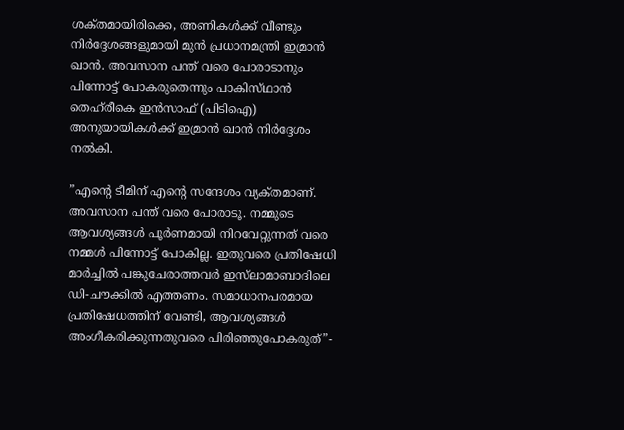ശക്‌തമായിരിക്കെ, അണികൾക്ക് വീണ്ടും നിർദ്ദേശങ്ങളുമായി മുൻ പ്രധാനമന്ത്രി ഇമ്രാൻ ഖാൻ. അവസാന പന്ത് വരെ പോരാടാനും പിന്നോട്ട് പോകരുതെന്നും പാകിസ്‌ഥാൻ തെഹ്‌രീകെ ഇൻസാഫ് (പിടിഐ) അനുയായികൾക്ക് ഇമ്രാൻ ഖാൻ നിർദ്ദേശം നൽകി.

”എന്റെ ടീമിന് എന്റെ സന്ദേശം വ്യക്‌തമാണ്. അവസാന പന്ത് വരെ പോരാടൂ. നമ്മുടെ ആവശ്യങ്ങൾ പൂർണമായി നിറവേറ്റുന്നത് വരെ നമ്മൾ പിന്നോട്ട് പോകില്ല. ഇതുവരെ പ്രതിഷേധി മാർച്ചിൽ പങ്കുചേരാത്തവർ ഇസ്‌ലാമാബാദിലെ ഡി-ചൗക്കിൽ എത്തണം. സമാധാനപരമായ പ്രതിഷേധത്തിന് വേണ്ടി, ആവശ്യങ്ങൾ അംഗീകരിക്കുന്നതുവരെ പിരിഞ്ഞുപോകരുത്”-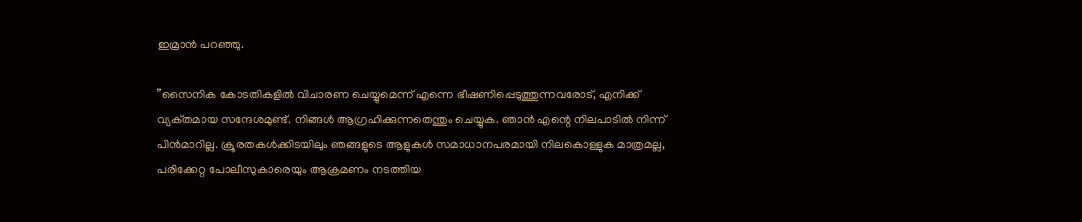ഇമ്രാൻ പറഞ്ഞു.

”സൈനിക കോടതികളിൽ വിചാരണ ചെയ്യുമെന്ന് എന്നെ ഭീഷണിപ്പെടുത്തുന്നവരോട്, എനിക്ക് വ്യക്‌തമായ സന്ദേശമുണ്ട്. നിങ്ങൾ ആഗ്രഹിക്കുന്നതെന്തും ചെയ്യുക. ഞാൻ എന്റെ നിലപാടിൽ നിന്ന് പിൻമാറില്ല. ക്രൂരതകൾക്കിടയിലും ഞങ്ങളുടെ ആളുകൾ സമാധാനപരമായി നിലകൊള്ളുക മാത്രമല്ല, പരിക്കേറ്റ പോലീസുകാരെയും ആക്രമണം നടത്തിയ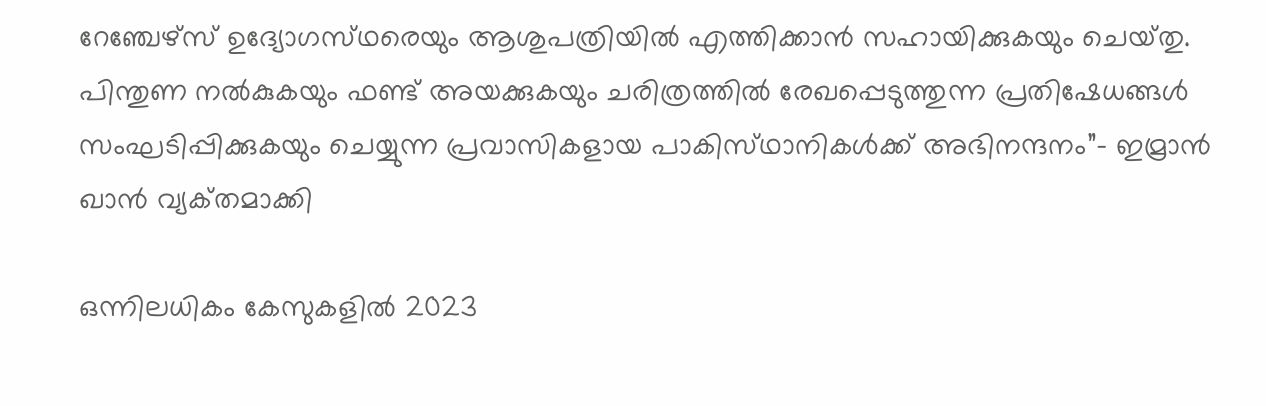റേഞ്ചേഴ്‌സ് ഉദ്യോഗസ്‌ഥരെയും ആശുപത്രിയിൽ എത്തിക്കാൻ സഹായിക്കുകയും ചെയ്‌തു. പിന്തുണ നൽകുകയും ഫണ്ട് അയക്കുകയും ചരിത്രത്തിൽ രേഖപ്പെടുത്തുന്ന പ്രതിഷേധങ്ങൾ സംഘടിപ്പിക്കുകയും ചെയ്യുന്ന പ്രവാസികളായ പാകിസ്‌ഥാനികൾക്ക് അഭിനന്ദനം”- ഇമ്രാൻ ഖാൻ വ്യക്‌തമാക്കി

ഒന്നിലധികം കേസുകളിൽ 2023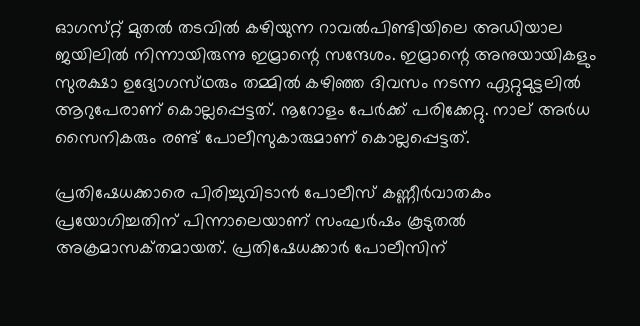ഓഗസ്‌റ്റ് മുതൽ തടവിൽ കഴിയുന്ന റാവൽപിണ്ടിയിലെ അഡിയാല ജയിലിൽ നിന്നായിരുന്നു ഇമ്രാന്റെ സന്ദേശം. ഇമ്രാന്റെ അനുയായികളും സുരക്ഷാ ഉദ്യോഗസ്‌ഥരും തമ്മിൽ കഴിഞ്ഞ ദിവസം നടന്ന ഏറ്റുമുട്ടലിൽ ആറുപേരാണ് കൊല്ലപ്പെട്ടത്. നൂറോളം പേർക്ക് പരിക്കേറ്റു. നാല് അർധ സൈനികരും രണ്ട് പോലീസുകാരുമാണ് കൊല്ലപ്പെട്ടത്.

പ്രതിഷേധക്കാരെ പിരിച്ചുവിടാൻ പോലീസ് കണ്ണീർവാതകം പ്രയോഗിച്ചതിന് പിന്നാലെയാണ് സംഘർഷം കൂടുതൽ അക്രമാസക്‌തമായത്. പ്രതിഷേധക്കാർ പോലീസിന്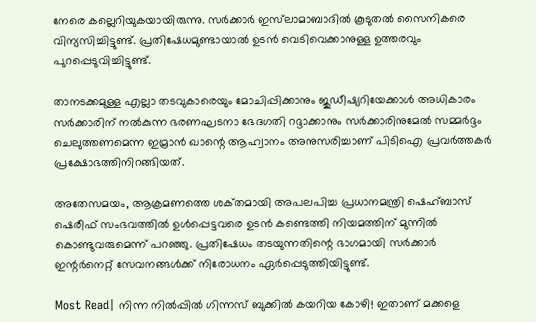നേരെ കല്ലെറിയുകയായിരുന്നു. സർക്കാർ ഇസ്‌ലാമാബാദിൽ കൂടുതൽ സൈനികരെ വിന്യസിച്ചിട്ടുണ്ട്. പ്രതിഷേധമുണ്ടായാൽ ഉടൻ വെടിവെക്കാനുള്ള ഉത്തരവും പുറപ്പെടുവിച്ചിട്ടുണ്ട്.

താനടക്കമുള്ള എല്ലാ തടവുകാരെയും മോചിപ്പിക്കാനും ജുഡീഷ്യറിയേക്കാൾ അധികാരം സർക്കാരിന് നൽകുന്ന ഭരണഘടനാ ഭേദഗതി റദ്ദാക്കാനും സർക്കാരിനുമേൽ സമ്മർദ്ദം ചെലുത്തണമെന്ന ഇമ്രാൻ ഖാന്റെ ആഹ്വാനം അനുസരിച്ചാണ് പിടിഐ പ്രവർത്തകർ പ്രക്ഷോഭത്തിനിറങ്ങിയത്.

അതേസമയം, ആക്രമണത്തെ ശക്‌തമായി അപലപിച്ച പ്രധാനമന്ത്രി ഷെഹ്ബാസ് ഷെരീഫ് സംഭവത്തിൽ ഉൾപ്പെട്ടവരെ ഉടൻ കണ്ടെത്തി നിയമത്തിന് മുന്നിൽ കൊണ്ടുവരുമെന്ന് പറഞ്ഞു. പ്രതിഷേധം തടയുന്നതിന്റെ ഭാഗമായി സർക്കാർ ഇന്റർനെറ്റ് സേവനങ്ങൾക്ക് നിരോധനം ഏർപ്പെടുത്തിയിട്ടുണ്ട്.

Most Read| നിന്ന നിൽപ്പിൽ ഗിന്നസ് ബുക്കിൽ കയറിയ കോഴി! ഇതാണ് മക്കളെ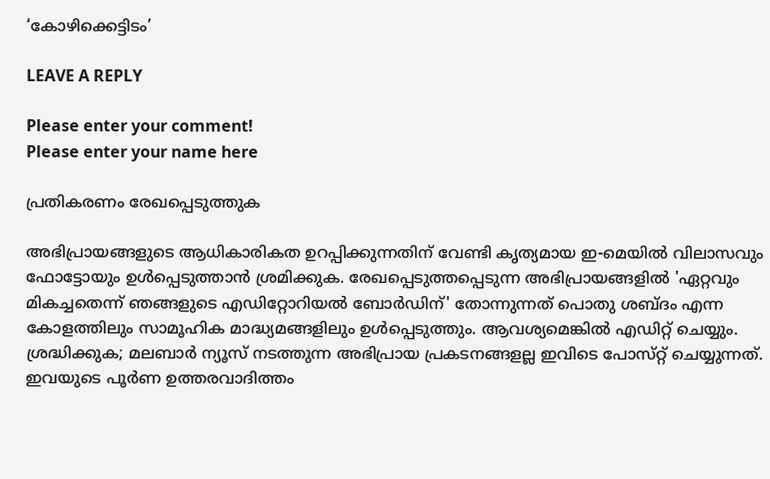‘കോഴിക്കെട്ടിടം’

LEAVE A REPLY

Please enter your comment!
Please enter your name here

പ്രതികരണം രേഖപ്പെടുത്തുക

അഭിപ്രായങ്ങളുടെ ആധികാരികത ഉറപ്പിക്കുന്നതിന് വേണ്ടി കൃത്യമായ ഇ-മെയിൽ വിലാസവും ഫോട്ടോയും ഉൾപ്പെടുത്താൻ ശ്രമിക്കുക. രേഖപ്പെടുത്തപ്പെടുന്ന അഭിപ്രായങ്ങളിൽ 'ഏറ്റവും മികച്ചതെന്ന് ഞങ്ങളുടെ എഡിറ്റോറിയൽ ബോർഡിന്' തോന്നുന്നത് പൊതു ശബ്‌ദം എന്ന കോളത്തിലും സാമൂഹിക മാദ്ധ്യമങ്ങളിലും ഉൾപ്പെടുത്തും. ആവശ്യമെങ്കിൽ എഡിറ്റ് ചെയ്യും. ശ്രദ്ധിക്കുക; മലബാർ ന്യൂസ് നടത്തുന്ന അഭിപ്രായ പ്രകടനങ്ങളല്ല ഇവിടെ പോസ്‌റ്റ് ചെയ്യുന്നത്. ഇവയുടെ പൂർണ ഉത്തരവാദിത്തം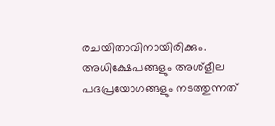രചയിതാവിനായിരിക്കും. അധിക്ഷേപങ്ങളും അശ്‌ളീല പദപ്രയോഗങ്ങളും നടത്തുന്നത്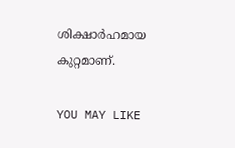ശിക്ഷാർഹമായ കുറ്റമാണ്.

YOU MAY LIKE